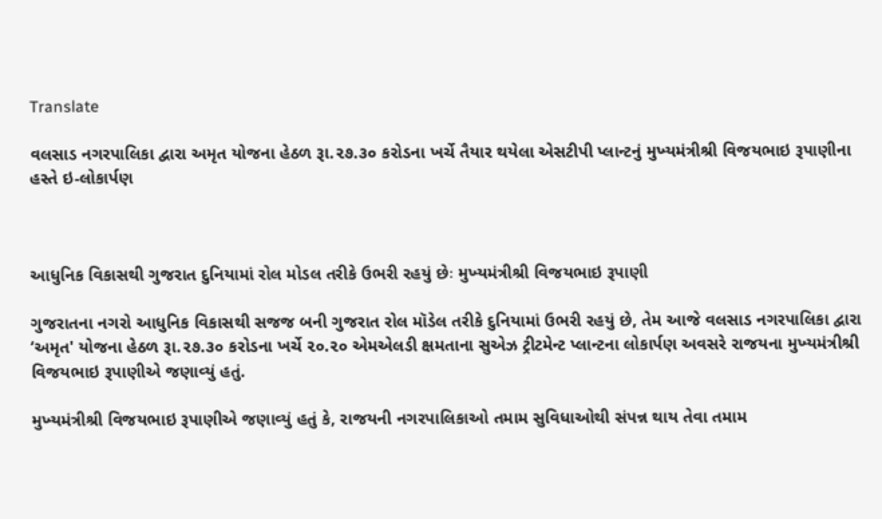Translate

વલસાડ નગરપાલિકા દ્વારા અમૃત યોજના હેઠળ રૂા.૨૭.૩૦ કરોડના ખર્ચે તૈયાર થયેલા એસટીપી પ્‍લાન્‍ટનું મુખ્‍યમંત્રીશ્રી વિજયભાઇ રૂપાણીના હસ્‍તે ઇ-લોકાર્પણ



આધુનિક વિકાસથી ગુજરાત દુનિયામાં રોલ મોડલ તરીકે ઉભરી રહયું છેઃ મુખ્‍યમંત્રીશ્રી વિજયભાઇ રૂપાણી

ગુજરાતના નગરો આધુનિક વિકાસથી સજજ બની ગુજરાત રોલ મૉડેલ તરીકે દુનિયામાં ઉભરી રહયું છે, તેમ આજે વલસાડ નગરપાલિકા દ્વારા ‘અમૃત' યોજના હેઠળ રૂા.૨૭.૩૦ કરોડના ખર્ચે ૨૦.૨૦ એમએલડી ક્ષમતાના સુએઝ ટ્રીટમેન્ટ પ્‍લાન્‍ટના લોકાર્પણ અવસરે રાજયના મુખ્‍યમંત્રીશ્રી વિજયભાઇ રૂપાણીએ જણાવ્‍યું હતું.

મુખ્‍યમંત્રીશ્રી વિજયભાઇ રૂપાણીએ જણાવ્‍યું હતું કે, રાજયની નગરપાલિકાઓ તમામ સુવિધાઓથી સંપન્ન થાય તેવા તમામ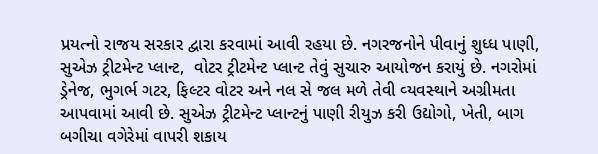પ્રયત્‍નો રાજય સરકાર દ્વારા કરવામાં આવી રહયા છે. નગરજનોને પીવાનું શુધ્‍ધ પાણી, સુએઝ ટ્રીટમેન્‍ટ પ્‍લાન્‍ટ,  વોટર ટ્રીટમેન્‍ટ પ્‍લાન્‍ટ તેવું સુચારુ આયોજન કરાયું છે. નગરોમાં ડ્રેનેજ, ભુગર્ભ ગટર, ફિલ્‍ટર વોટર અને નલ સે જલ મળે તેવી વ્‍યવસ્‍થાને અગ્રીમતા આપવામાં આવી છે. સુએઝ ટ્રીટમેન્‍ટ પ્‍લાન્‍ટનું પાણી રીયુઝ કરી ઉદ્યોગો, ખેતી, બાગ બગીચા વગેરેમાં વાપરી શકાય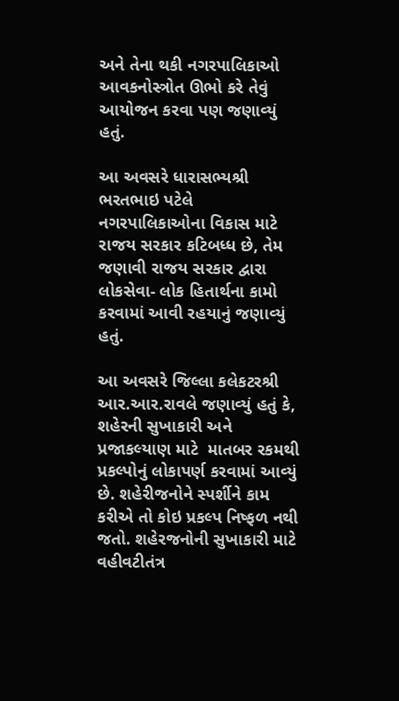અને તેના થકી નગરપાલિકાઓ આવકનોસ્ત્રોત ઊભો કરે તેવું આયોજન કરવા પણ જણાવ્‍યું હતું.

આ અવસરે ધારાસભ્‍યશ્રી ભરતભાઇ પટેલે નગરપાલિકાઓના વિકાસ માટે રાજય સરકાર કટિબધ્‍ધ છે, તેમ જણાવી રાજય સરકાર દ્વારા લોકસેવા- લોક હિતાર્થના કામો કરવામાં આવી રહયાનું જણાવ્‍યું હતું.

આ અવસરે જિલ્લા કલેકટરશ્રી આર.આર.રાવલે જણાવ્‍યું હતું કે, શહેરની સુખાકારી અને પ્રજાકલ્‍યાણ માટે  માતબર રકમથી પ્રકલ્‍પોનું લોકાપર્ણ કરવામાં આવ્‍યું છે. શહેરીજનોને સ્‍પર્શીને કામ કરીએ તો કોઇ પ્રકલ્‍પ નિષ્‍ફળ નથી જતો. શહેરજનોની સુખાકારી માટે વહીવટીતંત્ર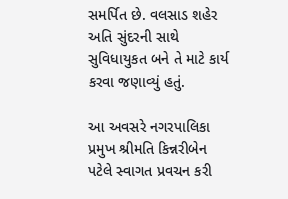સમર્પિત છે. વલસાડ શહેર અતિ સુંદરની સાથે સુવિધાયુકત બને તે માટે કાર્ય કરવા જણાવ્‍યું હતું.

આ અવસરે નગરપાલિકા પ્રમુખ શ્રીમતિ કિન્નરીબેન પટેલે સ્‍વાગત પ્રવચન કરી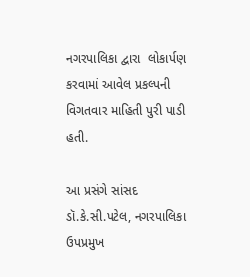નગરપાલિકા દ્વારા  લોકાર્પણ કરવામાં આવેલ પ્રકલ્‍પની વિગતવાર માહિતી પુરી પાડી હતી.

આ પ્રસંગે સાંસદ ડૉ.કે.સી.પટેલ, નગરપાલિકા ઉપપ્રમુખ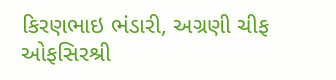કિરણભાઇ ભંડારી, અગ્રણી ચીફ ઓફસિરશ્રી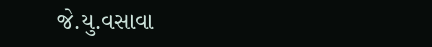જે.યુ.વસાવા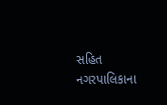સહિત નગરપાલિકાના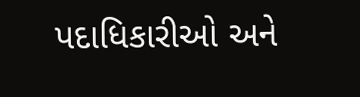પદાધિકારીઓ અને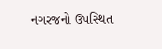નગરજનો ઉપસ્‍થિત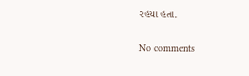રહયા હતા.

No comments